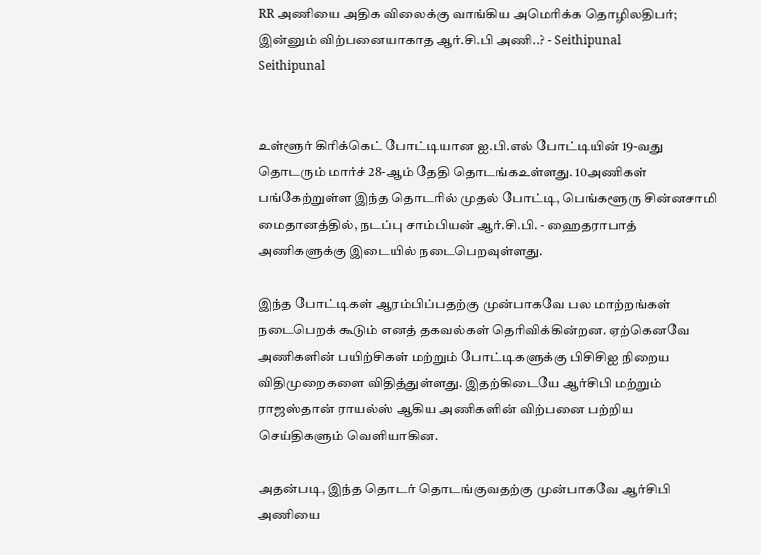RR அணியை அதிக விலைக்கு வாங்கிய அமெரிக்க தொழிலதிபர்; இன்னும் விற்பனையாகாத ஆர்.சி.பி அணி..? - Seithipunal
Seithipunal


உள்ளூர் கிரிக்கெட் போட்டியான ஐ.பி.எல் போட்டியின் 19-வது தொடரும் மார்ச் 28-ஆம் தேதி தொடங்கஉள்ளது. 10அணிகள் பங்கேற்றுள்ள இந்த தொடரில் முதல் போட்டி, பெங்களூரு சின்னசாமி மைதானத்தில், நடப்பு சாம்பியன் ஆர்.சி.பி. - ஹைதராபாத் அணிகளுக்கு இடையில் நடைபெறவுள்ளது.

இந்த போட்டிகள் ஆரம்பிப்பதற்கு முன்பாகவே பல மாற்றங்கள் நடைபெறக் கூடும் எனத் தகவல்கள் தெரிவிக்கின்றன. ஏற்கெனவே அணிகளின் பயிற்சிகள் மற்றும் போட்டிகளுக்கு பிசிசிஐ நிறைய விதிமுறைகளை விதித்துள்ளது. இதற்கிடையே ஆர்சிபி மற்றும் ராஜஸ்தான் ராயல்ஸ் ஆகிய அணிகளின் விற்பனை பற்றிய செய்திகளும் வெளியாகின.

அதன்படி, இந்த தொடர் தொடங்குவதற்கு முன்பாகவே ஆர்சிபி அணியை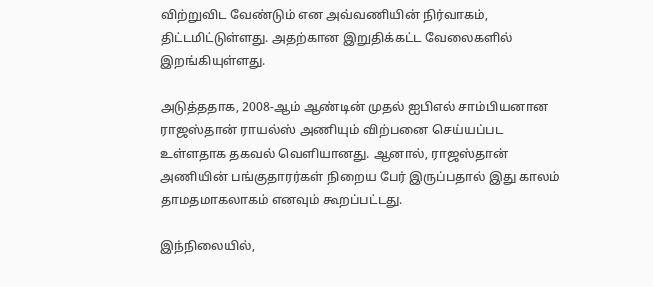விற்றுவிட வேண்டும் என அவ்வணியின் நிர்வாகம், திட்டமிட்டுள்ளது. அதற்கான இறுதிக்கட்ட வேலைகளில் இறங்கியுள்ளது.

அடுத்ததாக, 2008-ஆம் ஆண்டின் முதல் ஐபிஎல் சாம்பியனான ராஜஸ்தான் ராயல்ஸ் அணியும் விற்பனை செய்யப்பட உள்ளதாக தகவல் வெளியானது. ஆனால், ராஜஸ்தான் அணியின் பங்குதாரர்கள் நிறைய பேர் இருப்பதால் இது காலம் தாமதமாகலாகம் எனவும் கூறப்பட்டது.

இந்நிலையில்,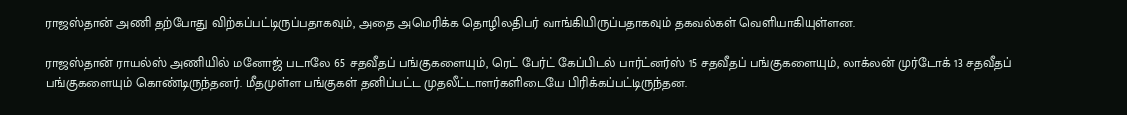ராஜஸ்தான் அணி தற்போது விற்கப்பட்டிருப்பதாகவும், அதை அமெரிக்க தொழிலதிபர் வாங்கியிருப்பதாகவும் தகவல்கள் வெளியாகியுள்ளன.

ராஜஸ்தான் ராயல்ஸ் அணியில் மனோஜ் படாலே 65 சதவீதப் பங்குகளையும், ரெட் பேர்ட் கேப்பிடல் பார்ட்னர்ஸ் 15 சதவீதப் பங்குகளையும், லாக்லன் முர்டோக் 13 சதவீதப் பங்குகளையும் கொண்டிருந்தனர். மீதமுள்ள பங்குகள் தனிப்பட்ட முதலீட்டாளர்களிடையே பிரிக்கப்பட்டிருந்தன.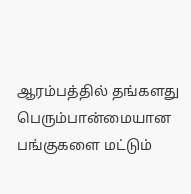ஆரம்பத்தில் தங்களது பெரும்பான்மையான பங்குகளை மட்டும்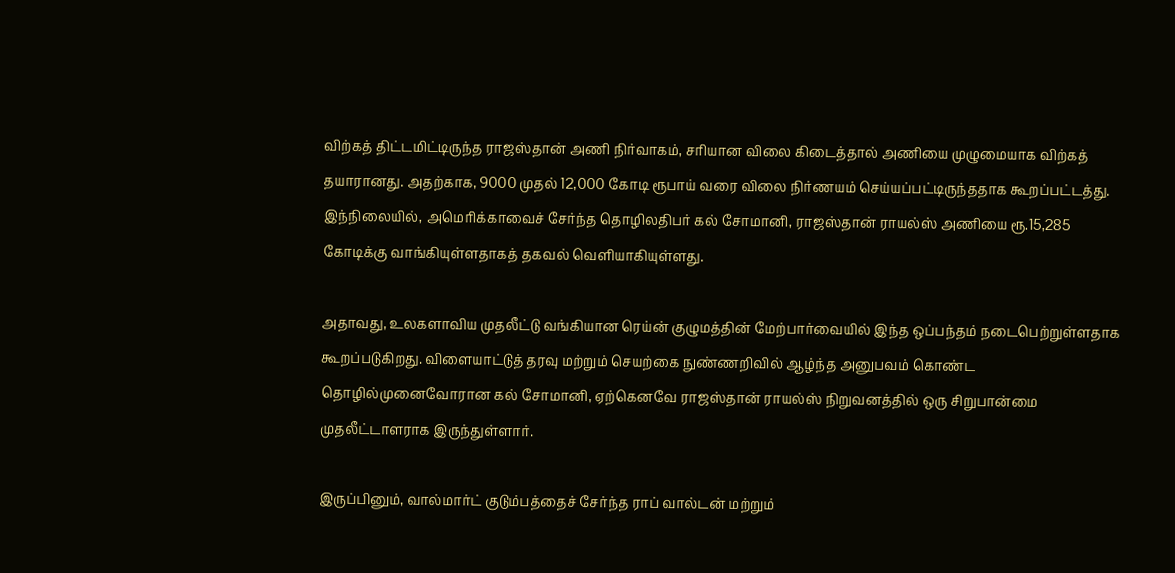விற்கத் திட்டமிட்டிருந்த ராஜஸ்தான் அணி நிர்வாகம், சரியான விலை கிடைத்தால் அணியை முழுமையாக விற்கத் தயாரானது. அதற்காக, 9000 முதல் 12,000 கோடி ரூபாய் வரை விலை நிர்ணயம் செய்யப்பட்டிருந்ததாக கூறப்பட்டத்து. இந்நிலையில், அமெரிக்காவைச் சேர்ந்த தொழிலதிபர் கல் சோமானி, ராஜஸ்தான் ராயல்ஸ் அணியை ரூ.15,285 கோடிக்கு வாங்கியுள்ளதாகத் தகவல் வெளியாகியுள்ளது.

அதாவது, உலகளாவிய முதலீட்டு வங்கியான ரெய்ன் குழுமத்தின் மேற்பார்வையில் இந்த ஒப்பந்தம் நடைபெற்றுள்ளதாக கூறப்படுகிறது. விளையாட்டுத் தரவு மற்றும் செயற்கை நுண்ணறிவில் ஆழ்ந்த அனுபவம் கொண்ட தொழில்முனைவோரான கல் சோமானி, ஏற்கெனவே ராஜஸ்தான் ராயல்ஸ் நிறுவனத்தில் ஒரு சிறுபான்மை முதலீட்டாளராக இருந்துள்ளார்.

இருப்பினும், வால்மார்ட் குடும்பத்தைச் சேர்ந்த ராப் வால்டன் மற்றும்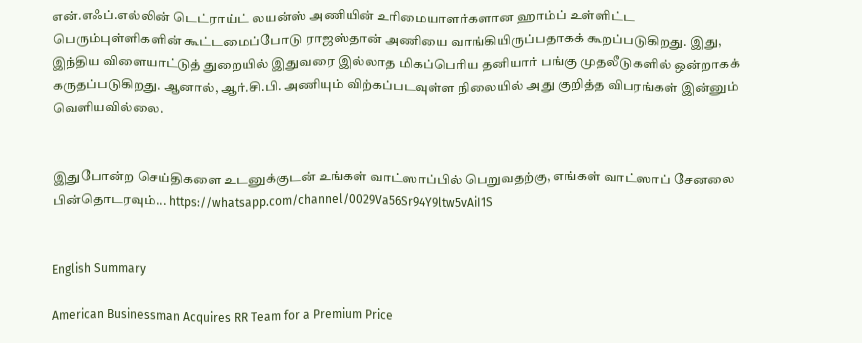என்.எஃப்.எல்லின் டெட்ராய்ட் லயன்ஸ் அணியின் உரிமையாளர்களான ஹாம்ப் உள்ளிட்ட பெரும்புள்ளிகளின் கூட்டமைப்போடு ராஜஸ்தான் அணியை வாங்கியிருப்பதாகக் கூறப்படுகிறது. இது, இந்திய விளையாட்டுத் துறையில் இதுவரை இல்லாத மிகப்பெரிய தனியார் பங்கு முதலீடுகளில் ஒன்றாகக் கருதப்படுகிறது. ஆனால், ஆர்.சி.பி. அணியும் விற்கப்படவுள்ள நிலையில் அது குறித்த விபரங்கள் இன்னும் வெளியவில்லை.


இதுபோன்ற செய்திகளை உடனுக்குடன் உங்கள் வாட்ஸாப்பில் பெறுவதற்கு, எங்கள் வாட்ஸாப் சேனலை பின்தொடரவும்... https://whatsapp.com/channel/0029Va56Sr94Y9ltw5vAiI1S


English Summary

American Businessman Acquires RR Team for a Premium Price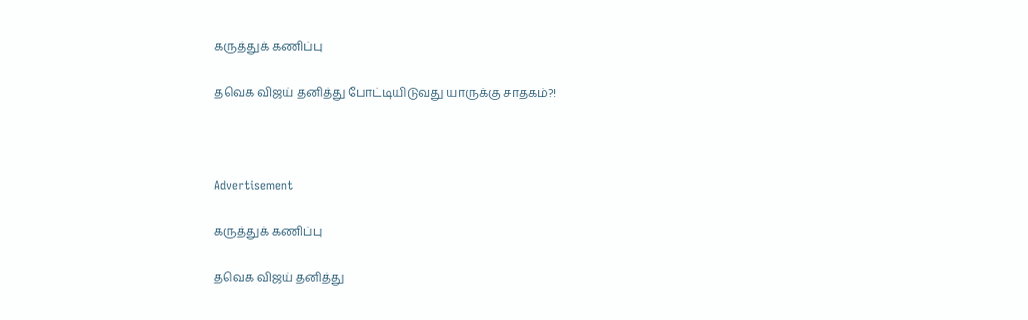கருத்துக் கணிப்பு

தவெக விஜய் தனித்து போட்டியிடுவது யாருக்கு சாதகம்?!



Advertisement

கருத்துக் கணிப்பு

தவெக விஜய் தனித்து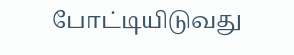போட்டியிடுவது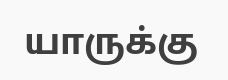யாருக்கு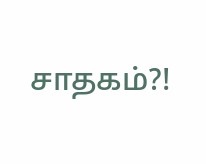சாதகம்?!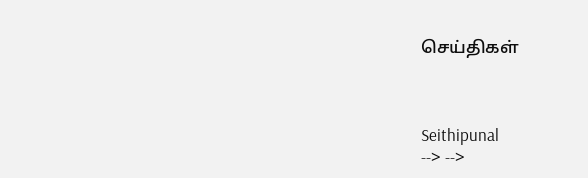செய்திகள்



Seithipunal
--> -->